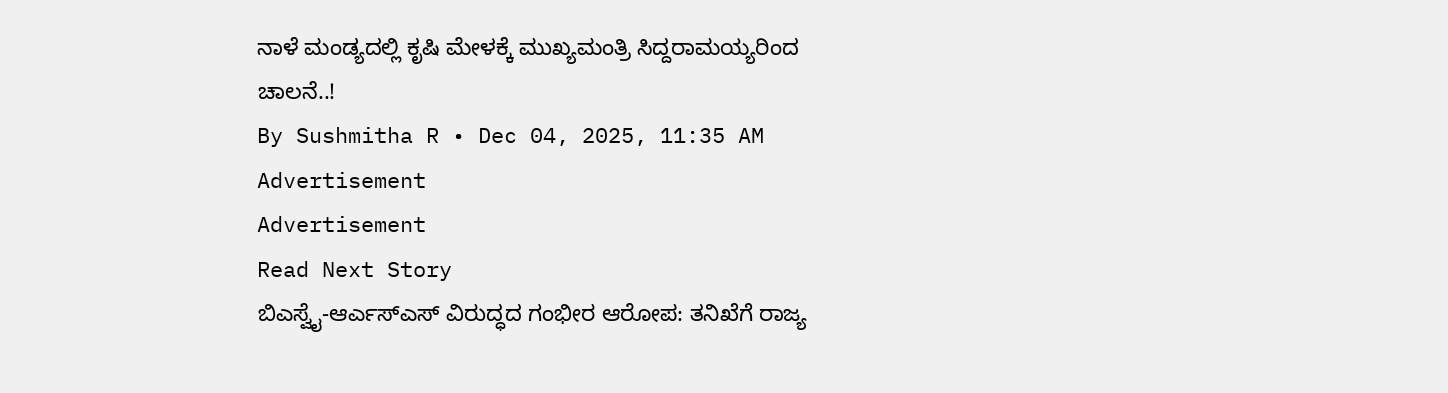ನಾಳೆ ಮಂಡ್ಯದಲ್ಲಿ ಕೃಷಿ ಮೇಳಕ್ಕೆ ಮುಖ್ಯಮಂತ್ರಿ ಸಿದ್ದರಾಮಯ್ಯರಿಂದ ಚಾಲನೆ..!
By Sushmitha R • Dec 04, 2025, 11:35 AM
Advertisement
Advertisement
Read Next Story
ಬಿಎಸ್ವೈ-ಆರ್ಎಸ್ಎಸ್ ವಿರುದ್ಧದ ಗಂಭೀರ ಆರೋಪ: ತನಿಖೆಗೆ ರಾಜ್ಯ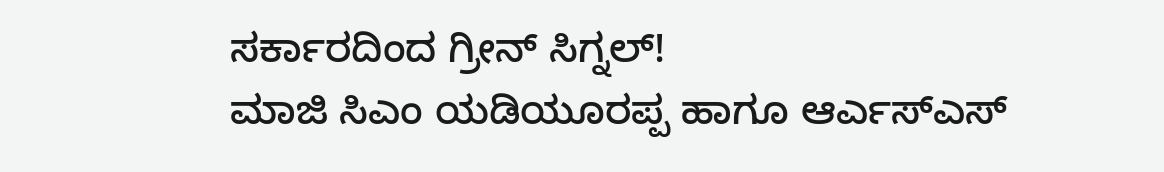ಸರ್ಕಾರದಿಂದ ಗ್ರೀನ್ ಸಿಗ್ನಲ್!
ಮಾಜಿ ಸಿಎಂ ಯಡಿಯೂರಪ್ಪ ಹಾಗೂ ಆರ್ಎಸ್ಎಸ್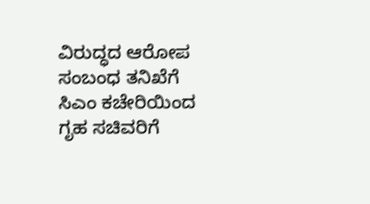ವಿರುದ್ಧದ ಆರೋಪ ಸಂಬಂಧ ತನಿಖೆಗೆ ಸಿಎಂ ಕಚೇರಿಯಿಂದ ಗೃಹ ಸಚಿವರಿಗೆ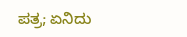ಪತ್ರ; ಏನಿದು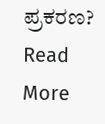ಪ್ರಕರಣ?
Read More